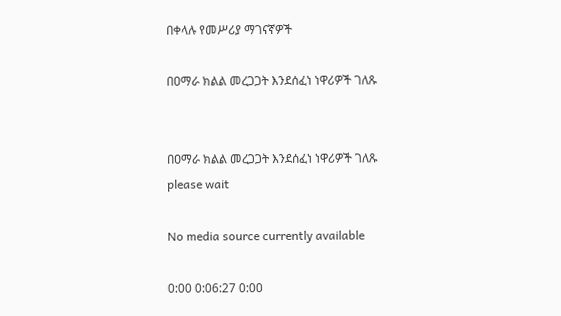በቀላሉ የመሥሪያ ማገናኛዎች

በዐማራ ክልል መረጋጋት እንደሰፈነ ነዋሪዎች ገለጹ


በዐማራ ክልል መረጋጋት እንደሰፈነ ነዋሪዎች ገለጹ
please wait

No media source currently available

0:00 0:06:27 0:00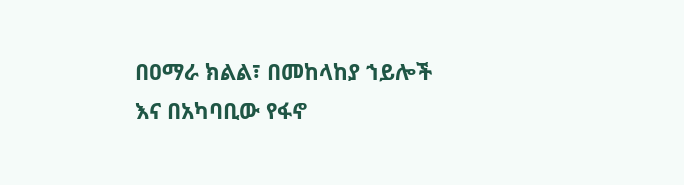በዐማራ ክልል፣ በመከላከያ ኀይሎች እና በአካባቢው የፋኖ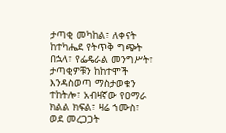ታጣቂ መካከል፣ ለቀናት ከተካሔደ የትጥቅ ግጭት በኋላ፣ የፌዴራል መንግሥት፣ ታጣቂዎቹን ከከተሞች እንዳስወጣ ማስታወቁን ተከትሎ፣ አብዛኛው የዐማራ ክልል ክፍል፣ ዛሬ ኀሙስ፣ ወደ መረጋጋት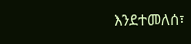እንደተመለሰ፣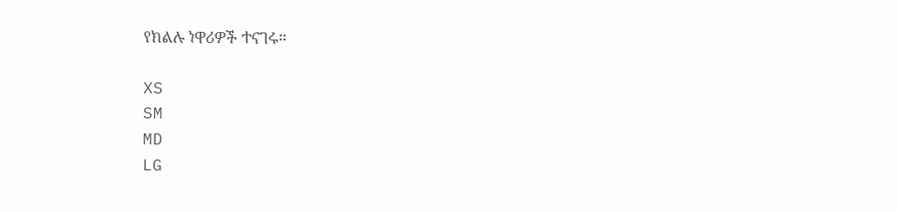የክልሉ ነዋሪዎች ተናገሩ።

XS
SM
MD
LG